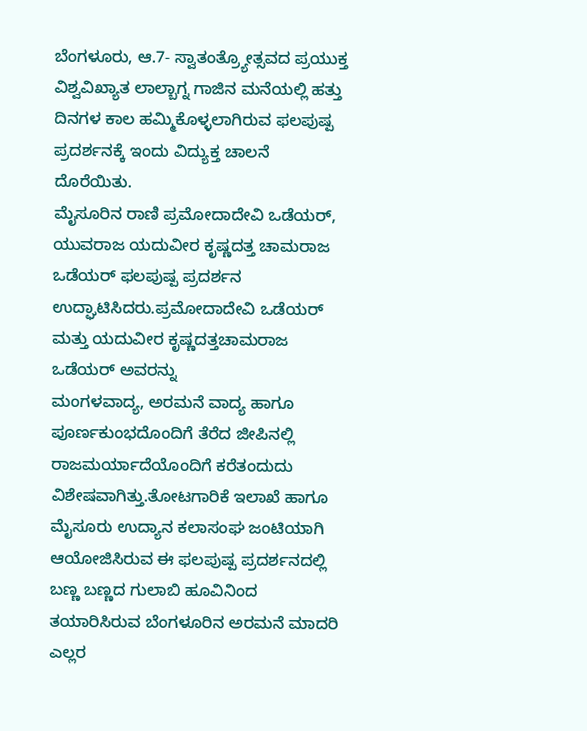ಬೆಂಗಳೂರು, ಆ.7- ಸ್ವಾತಂತ್ರ್ಯೋತ್ಸವದ ಪ್ರಯುಕ್ತ ವಿಶ್ವವಿಖ್ಯಾತ ಲಾಲ್ಬಾಗ್ನ ಗಾಜಿನ ಮನೆಯಲ್ಲಿ ಹತ್ತು ದಿನಗಳ ಕಾಲ ಹಮ್ಮಿಕೊಳ್ಳಲಾಗಿರುವ ಫಲಪುಷ್ಪ ಪ್ರದರ್ಶನಕ್ಕೆ ಇಂದು ವಿದ್ಯುಕ್ತ ಚಾಲನೆ ದೊರೆಯಿತು.
ಮೈಸೂರಿನ ರಾಣಿ ಪ್ರಮೋದಾದೇವಿ ಒಡೆಯರ್, ಯುವರಾಜ ಯದುವೀರ ಕೃಷ್ಣದತ್ತ ಚಾಮರಾಜ ಒಡೆಯರ್ ಫಲಪುಷ್ಪ ಪ್ರದರ್ಶನ ಉದ್ಘಾಟಿಸಿದರು.ಪ್ರಮೋದಾದೇವಿ ಒಡೆಯರ್ ಮತ್ತು ಯದುವೀರ ಕೃಷ್ಣದತ್ತಚಾಮರಾಜ ಒಡೆಯರ್ ಅವರನ್ನು
ಮಂಗಳವಾದ್ಯ, ಅರಮನೆ ವಾದ್ಯ ಹಾಗೂ ಪೂರ್ಣಕುಂಭದೊಂದಿಗೆ ತೆರೆದ ಜೀಪಿನಲ್ಲಿ ರಾಜಮರ್ಯಾದೆಯೊಂದಿಗೆ ಕರೆತಂದುದು ವಿಶೇಷವಾಗಿತ್ತು.ತೋಟಗಾರಿಕೆ ಇಲಾಖೆ ಹಾಗೂ ಮೈಸೂರು ಉದ್ಯಾನ ಕಲಾಸಂಘ ಜಂಟಿಯಾಗಿ ಆಯೋಜಿಸಿರುವ ಈ ಫಲಪುಷ್ಪ ಪ್ರದರ್ಶನದಲ್ಲಿ ಬಣ್ಣ ಬಣ್ಣದ ಗುಲಾಬಿ ಹೂವಿನಿಂದ ತಯಾರಿಸಿರುವ ಬೆಂಗಳೂರಿನ ಅರಮನೆ ಮಾದರಿ ಎಲ್ಲರ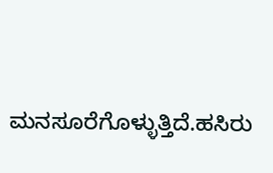ಮನಸೂರೆಗೊಳ್ಳುತ್ತಿದೆ.ಹಸಿರು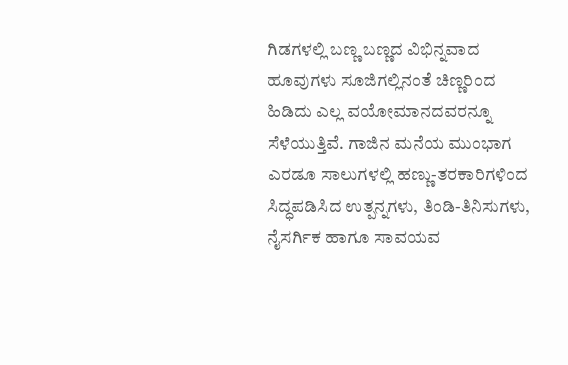ಗಿಡಗಳಲ್ಲಿ ಬಣ್ಣ ಬಣ್ಣದ ವಿಭಿನ್ನವಾದ ಹೂವುಗಳು ಸೂಜಿಗಲ್ಲಿನಂತೆ ಚಿಣ್ಣರಿಂದ ಹಿಡಿದು ಎಲ್ಲ ವಯೋಮಾನದವರನ್ನೂ ಸೆಳೆಯುತ್ತಿವೆ. ಗಾಜಿನ ಮನೆಯ ಮುಂಭಾಗ ಎರಡೂ ಸಾಲುಗಳಲ್ಲಿ ಹಣ್ಣು-ತರಕಾರಿಗಳಿಂದ ಸಿದ್ಧಪಡಿಸಿದ ಉತ್ಪನ್ನಗಳು, ತಿಂಡಿ-ತಿನಿಸುಗಳು, ನೈಸರ್ಗಿಕ ಹಾಗೂ ಸಾವಯವ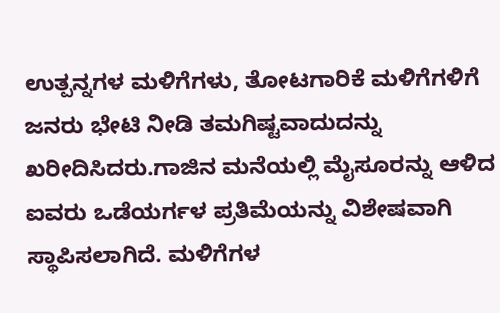ಉತ್ಪನ್ನಗಳ ಮಳಿಗೆಗಳು, ತೋಟಗಾರಿಕೆ ಮಳಿಗೆಗಳಿಗೆ ಜನರು ಭೇಟಿ ನೀಡಿ ತಮಗಿಷ್ಟವಾದುದನ್ನು ಖರೀದಿಸಿದರು.ಗಾಜಿನ ಮನೆಯಲ್ಲಿ ಮೈಸೂರನ್ನು ಆಳಿದ ಐವರು ಒಡೆಯರ್ಗಳ ಪ್ರತಿಮೆಯನ್ನು ವಿಶೇಷವಾಗಿ ಸ್ಥಾಪಿಸಲಾಗಿದೆ. ಮಳಿಗೆಗಳ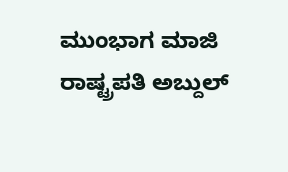ಮುಂಭಾಗ ಮಾಜಿ ರಾಷ್ಟ್ರಪತಿ ಅಬ್ದುಲ್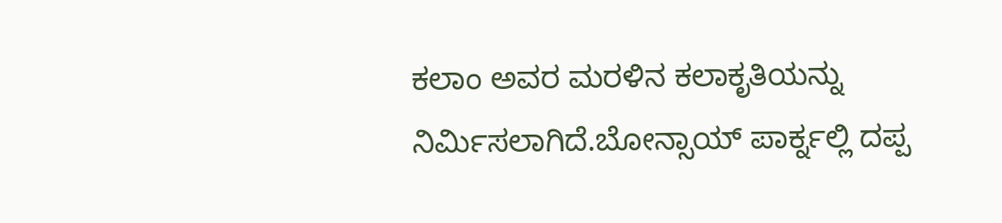ಕಲಾಂ ಅವರ ಮರಳಿನ ಕಲಾಕೃತಿಯನ್ನು ನಿರ್ಮಿಸಲಾಗಿದೆ.ಬೋನ್ಸಾಯ್ ಪಾರ್ಕ್ನಲ್ಲಿ ದಪ್ಪ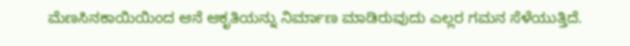ಮೆಣಸಿನಕಾಯಿಯಿಂದ ಆನೆ ಆಕೃತಿಯನ್ನು ನಿರ್ಮಾಣ ಮಾಡಿರುವುದು ಎಲ್ಲರ ಗಮನ ಸೆಳೆಯುತ್ತಿದೆ.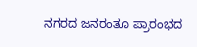ನಗರದ ಜನರಂತೂ ಪ್ರಾರಂಭದ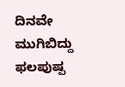ದಿನವೇ ಮುಗಿಬಿದ್ದು ಫಲಪುಷ್ಪ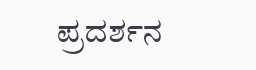ಪ್ರದರ್ಶನ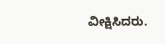ವೀಕ್ಷಿಸಿದರು.